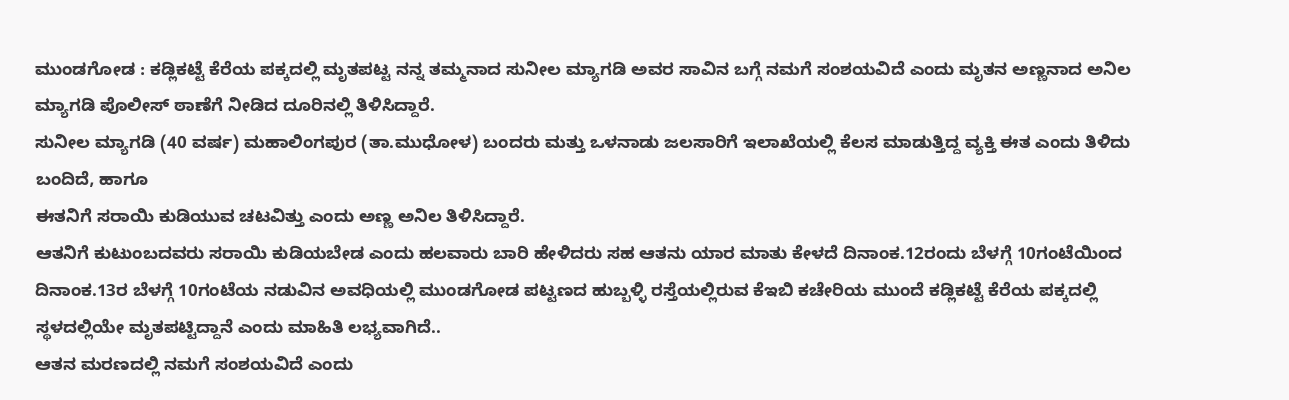ಮುಂಡಗೋಡ : ಕಡ್ಲಿಕಟ್ಟೆ ಕೆರೆಯ ಪಕ್ಕದಲ್ಲಿ ಮೃತಪಟ್ಟ ನನ್ನ ತಮ್ಮನಾದ ಸುನೀಲ ಮ್ಯಾಗಡಿ ಅವರ ಸಾವಿನ ಬಗ್ಗೆ ನಮಗೆ ಸಂಶಯವಿದೆ ಎಂದು ಮೃತನ ಅಣ್ಣನಾದ ಅನಿಲ ಮ್ಯಾಗಡಿ ಪೊಲೀಸ್ ಠಾಣೆಗೆ ನೀಡಿದ ದೂರಿನಲ್ಲಿ ತಿಳಿಸಿದ್ದಾರೆ.
ಸುನೀಲ ಮ್ಯಾಗಡಿ (40 ವರ್ಷ) ಮಹಾಲಿಂಗಪುರ (ತಾ.ಮುಧೋಳ) ಬಂದರು ಮತ್ತು ಒಳನಾಡು ಜಲಸಾರಿಗೆ ಇಲಾಖೆಯಲ್ಲಿ ಕೆಲಸ ಮಾಡುತ್ತಿದ್ದ ವ್ಯಕ್ತಿ ಈತ ಎಂದು ತಿಳಿದು ಬಂದಿದೆ, ಹಾಗೂ
ಈತನಿಗೆ ಸರಾಯಿ ಕುಡಿಯುವ ಚಟವಿತ್ತು ಎಂದು ಅಣ್ಣ ಅನಿಲ ತಿಳಿಸಿದ್ದಾರೆ.
ಆತನಿಗೆ ಕುಟುಂಬದವರು ಸರಾಯಿ ಕುಡಿಯಬೇಡ ಎಂದು ಹಲವಾರು ಬಾರಿ ಹೇಳಿದರು ಸಹ ಆತನು ಯಾರ ಮಾತು ಕೇಳದೆ ದಿನಾಂಕ.12ರಂದು ಬೆಳಗ್ಗೆ 10ಗಂಟೆಯಿಂದ ದಿನಾಂಕ.13ರ ಬೆಳಗ್ಗೆ 10ಗಂಟೆಯ ನಡುವಿನ ಅವಧಿಯಲ್ಲಿ ಮುಂಡಗೋಡ ಪಟ್ಟಣದ ಹುಬ್ಬಳ್ಳಿ ರಸ್ತೆಯಲ್ಲಿರುವ ಕೆಇಬಿ ಕಚೇರಿಯ ಮುಂದೆ ಕಡ್ಲಿಕಟ್ಟೆ ಕೆರೆಯ ಪಕ್ಕದಲ್ಲಿ ಸ್ಥಳದಲ್ಲಿಯೇ ಮೃತಪಟ್ಟಿದ್ದಾನೆ ಎಂದು ಮಾಹಿತಿ ಲಭ್ಯವಾಗಿದೆ..
ಆತನ ಮರಣದಲ್ಲಿ ನಮಗೆ ಸಂಶಯವಿದೆ ಎಂದು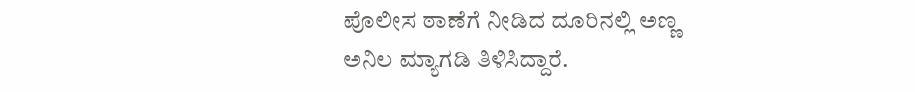ಪೊಲೀಸ ಠಾಣೆಗೆ ನೀಡಿದ ದೂರಿನಲ್ಲಿ ಅಣ್ಣ ಅನಿಲ ಮ್ಯಾಗಡಿ ತಿಳಿಸಿದ್ದಾರೆ.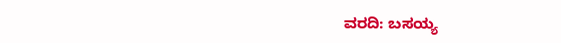ವರದಿ: ಬಸಯ್ಯ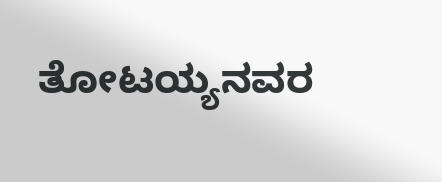ತೋಟಯ್ಯನವರ